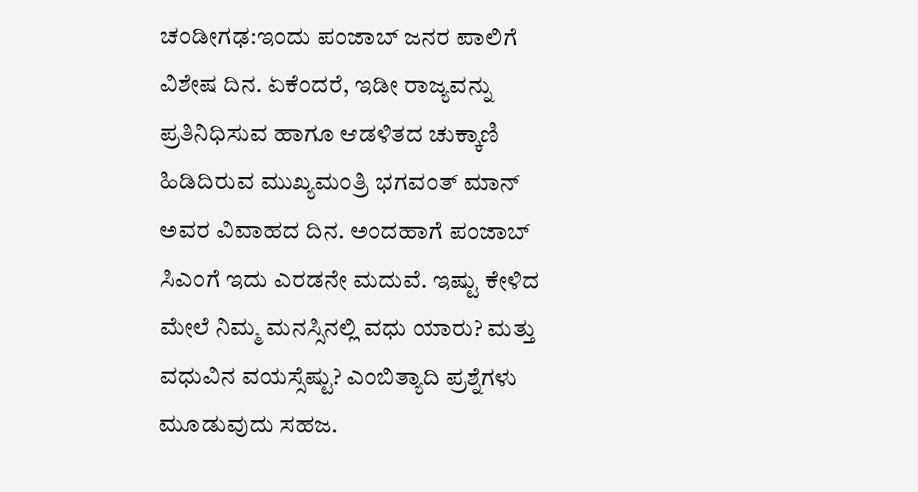ಚಂಡೀಗಢ:ಇಂದು ಪಂಜಾಬ್ ಜನರ ಪಾಲಿಗೆ ವಿಶೇಷ ದಿನ. ಏಕೆಂದರೆ, ಇಡೀ ರಾಜ್ಯವನ್ನು ಪ್ರತಿನಿಧಿಸುವ ಹಾಗೂ ಆಡಳಿತದ ಚುಕ್ಕಾಣಿ ಹಿಡಿದಿರುವ ಮುಖ್ಯಮಂತ್ರಿ ಭಗವಂತ್ ಮಾನ್ ಅವರ ವಿವಾಹದ ದಿನ. ಅಂದಹಾಗೆ ಪಂಜಾಬ್ ಸಿಎಂಗೆ ಇದು ಎರಡನೇ ಮದುವೆ. ಇಷ್ಟು ಕೇಳಿದ ಮೇಲೆ ನಿಮ್ಮ ಮನಸ್ಸಿನಲ್ಲಿ ವಧು ಯಾರು? ಮತ್ತು ವಧುವಿನ ವಯಸ್ಸೆಷ್ಟು? ಎಂಬಿತ್ಯಾದಿ ಪ್ರಶ್ನೆಗಳು ಮೂಡುವುದು ಸಹಜ.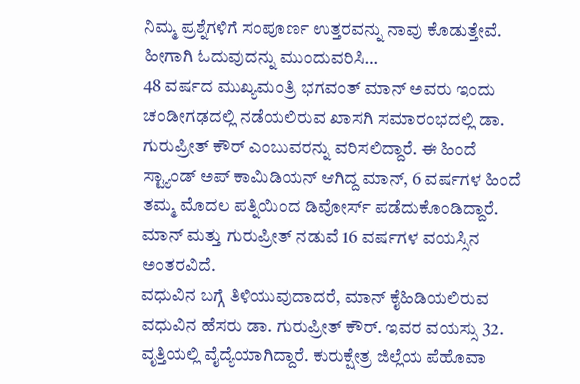ನಿಮ್ಮ ಪ್ರಶ್ನೆಗಳಿಗೆ ಸಂಪೂರ್ಣ ಉತ್ತರವನ್ನು ನಾವು ಕೊಡುತ್ತೇವೆ. ಹೀಗಾಗಿ ಓದುವುದನ್ನು ಮುಂದುವರಿಸಿ…
48 ವರ್ಷದ ಮುಖ್ಯಮಂತ್ರಿ ಭಗವಂತ್ ಮಾನ್ ಅವರು ಇಂದು ಚಂಡೀಗಢದಲ್ಲಿ ನಡೆಯಲಿರುವ ಖಾಸಗಿ ಸಮಾರಂಭದಲ್ಲಿ ಡಾ. ಗುರುಪ್ರೀತ್ ಕೌರ್ ಎಂಬುವರನ್ನು ವರಿಸಲಿದ್ದಾರೆ. ಈ ಹಿಂದೆ ಸ್ಟ್ಯಾಂಡ್ ಅಪ್ ಕಾಮಿಡಿಯನ್ ಆಗಿದ್ದ ಮಾನ್, 6 ವರ್ಷಗಳ ಹಿಂದೆ ತಮ್ಮ ಮೊದಲ ಪತ್ನಿಯಿಂದ ಡಿವೋರ್ಸ್ ಪಡೆದುಕೊಂಡಿದ್ದಾರೆ. ಮಾನ್ ಮತ್ತು ಗುರುಪ್ರೀತ್ ನಡುವೆ 16 ವರ್ಷಗಳ ವಯಸ್ಸಿನ ಅಂತರವಿದೆ.
ವಧುವಿನ ಬಗ್ಗೆ ತಿಳಿಯುವುದಾದರೆ, ಮಾನ್ ಕೈಹಿಡಿಯಲಿರುವ ವಧುವಿನ ಹೆಸರು ಡಾ. ಗುರುಪ್ರೀತ್ ಕೌರ್. ಇವರ ವಯಸ್ಸು 32. ವೃತ್ತಿಯಲ್ಲಿ ವೈದ್ಯೆಯಾಗಿದ್ದಾರೆ. ಕುರುಕ್ಷೇತ್ರ ಜಿಲ್ಲೆಯ ಪೆಹೊವಾ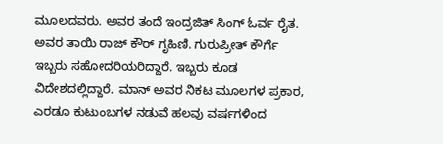ಮೂಲದವರು. ಅವರ ತಂದೆ ಇಂದ್ರಜಿತ್ ಸಿಂಗ್ ಓರ್ವ ರೈತ. ಅವರ ತಾಯಿ ರಾಜ್ ಕೌರ್ ಗೃಹಿಣಿ. ಗುರುಪ್ರೀತ್ ಕೌರ್ಗೆ ಇಬ್ಬರು ಸಹೋದರಿಯರಿದ್ದಾರೆ. ಇಬ್ಬರು ಕೂಡ ವಿದೇಶದಲ್ಲಿದ್ದಾರೆ. ಮಾನ್ ಅವರ ನಿಕಟ ಮೂಲಗಳ ಪ್ರಕಾರ, ಎರಡೂ ಕುಟುಂಬಗಳ ನಡುವೆ ಹಲವು ವರ್ಷಗಳಿಂದ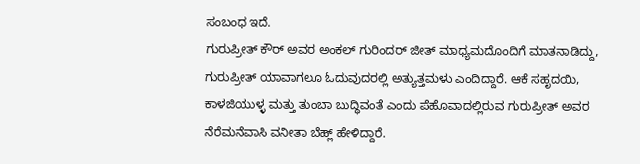ಸಂಬಂಧ ಇದೆ.
ಗುರುಪ್ರೀತ್ ಕೌರ್ ಅವರ ಅಂಕಲ್ ಗುರಿಂದರ್ ಜೀತ್ ಮಾಧ್ಯಮದೊಂದಿಗೆ ಮಾತನಾಡಿದ್ದು, ಗುರುಪ್ರೀತ್ ಯಾವಾಗಲೂ ಓದುವುದರಲ್ಲಿ ಅತ್ಯುತ್ತಮಳು ಎಂದಿದ್ದಾರೆ. ಆಕೆ ಸಹೃದಯಿ, ಕಾಳಜಿಯುಳ್ಳ ಮತ್ತು ತುಂಬಾ ಬುದ್ಧಿವಂತೆ ಎಂದು ಪೆಹೊವಾದಲ್ಲಿರುವ ಗುರುಪ್ರೀತ್ ಅವರ ನೆರೆಮನೆವಾಸಿ ವನೀತಾ ಬೆಹ್ಲ್ ಹೇಳಿದ್ದಾರೆ.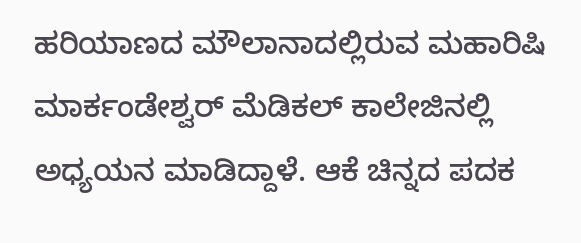ಹರಿಯಾಣದ ಮೌಲಾನಾದಲ್ಲಿರುವ ಮಹಾರಿಷಿ ಮಾರ್ಕಂಡೇಶ್ವರ್ ಮೆಡಿಕಲ್ ಕಾಲೇಜಿನಲ್ಲಿ ಅಧ್ಯಯನ ಮಾಡಿದ್ದಾಳೆ. ಆಕೆ ಚಿನ್ನದ ಪದಕ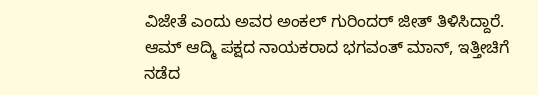ವಿಜೇತೆ ಎಂದು ಅವರ ಅಂಕಲ್ ಗುರಿಂದರ್ ಜೀತ್ ತಿಳಿಸಿದ್ದಾರೆ.
ಆಮ್ ಆದ್ಮಿ ಪಕ್ಷದ ನಾಯಕರಾದ ಭಗವಂತ್ ಮಾನ್, ಇತ್ತೀಚಿಗೆ ನಡೆದ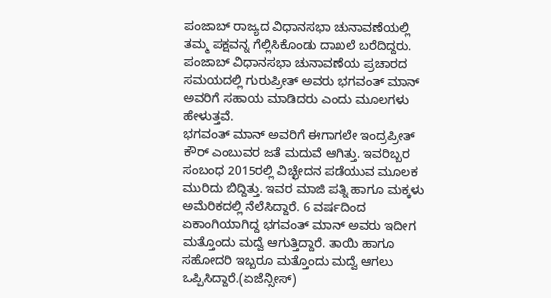ಪಂಜಾಬ್ ರಾಜ್ಯದ ವಿಧಾನಸಭಾ ಚುನಾವಣೆಯಲ್ಲಿ ತಮ್ಮ ಪಕ್ಷವನ್ನ ಗೆಲ್ಲಿಸಿಕೊಂಡು ದಾಖಲೆ ಬರೆದಿದ್ದರು. ಪಂಜಾಬ್ ವಿಧಾನಸಭಾ ಚುನಾವಣೆಯ ಪ್ರಚಾರದ ಸಮಯದಲ್ಲಿ ಗುರುಪ್ರೀತ್ ಅವರು ಭಗವಂತ್ ಮಾನ್ ಅವರಿಗೆ ಸಹಾಯ ಮಾಡಿದರು ಎಂದು ಮೂಲಗಳು ಹೇಳುತ್ತವೆ.
ಭಗವಂತ್ ಮಾನ್ ಅವರಿಗೆ ಈಗಾಗಲೇ ಇಂದ್ರಪ್ರೀತ್ ಕೌರ್ ಎಂಬುವರ ಜತೆ ಮದುವೆ ಆಗಿತ್ತು. ಇವರಿಬ್ಬರ ಸಂಬಂಧ 2015ರಲ್ಲಿ ವಿಚ್ಛೇದನ ಪಡೆಯುವ ಮೂಲಕ ಮುರಿದು ಬಿದ್ದಿತ್ತು. ಇವರ ಮಾಜಿ ಪತ್ನಿ ಹಾಗೂ ಮಕ್ಕಳು ಅಮೆರಿಕದಲ್ಲಿ ನೆಲೆಸಿದ್ದಾರೆ. 6 ವರ್ಷದಿಂದ ಏಕಾಂಗಿಯಾಗಿದ್ದ ಭಗವಂತ್ ಮಾನ್ ಅವರು ಇದೀಗ ಮತ್ತೊಂದು ಮದ್ವೆ ಆಗುತ್ತಿದ್ದಾರೆ. ತಾಯಿ ಹಾಗೂ ಸಹೋದರಿ ಇಬ್ಬರೂ ಮತ್ತೊಂದು ಮದ್ವೆ ಆಗಲು ಒಪ್ಪಿಸಿದ್ದಾರೆ.(ಏಜೆನ್ಸೀಸ್)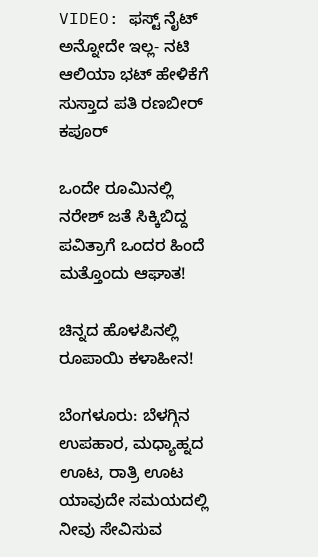VIDEO: ಫಸ್ಟ್ ನೈಟ್ ಅನ್ನೋದೇ ಇಲ್ಲ- ನಟಿ ಆಲಿಯಾ ಭಟ್ ಹೇಳಿಕೆಗೆ ಸುಸ್ತಾದ ಪತಿ ರಣಬೀರ್ ಕಪೂರ್

ಒಂದೇ ರೂಮಿನಲ್ಲಿ ನರೇಶ್ ಜತೆ ಸಿಕ್ಕಿಬಿದ್ದ ಪವಿತ್ರಾಗೆ ಒಂದರ ಹಿಂದೆ ಮತ್ತೊಂದು ಆಘಾತ!

ಚಿನ್ನದ ಹೊಳಪಿನಲ್ಲಿ ರೂಪಾಯಿ ಕಳಾಹೀನ!

ಬೆಂಗಳೂರು: ಬೆಳಗ್ಗಿನ ಉಪಹಾರ, ಮಧ್ಯಾಹ್ನದ ಊಟ, ರಾತ್ರಿ ಊಟ ಯಾವುದೇ ಸಮಯದಲ್ಲಿ ನೀವು ಸೇವಿಸುವ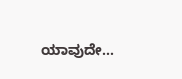ಯಾವುದೇ…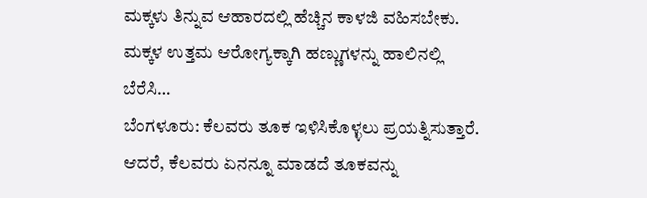ಮಕ್ಕಳು ತಿನ್ನುವ ಆಹಾರದಲ್ಲಿ ಹೆಚ್ಚಿನ ಕಾಳಜಿ ವಹಿಸಬೇಕು. ಮಕ್ಕಳ ಉತ್ತಮ ಆರೋಗ್ಯಕ್ಕಾಗಿ ಹಣ್ಣುಗಳನ್ನು ಹಾಲಿನಲ್ಲಿ ಬೆರೆಸಿ…
ಬೆಂಗಳೂರು: ಕೆಲವರು ತೂಕ ಇಳಿಸಿಕೊಳ್ಳಲು ಪ್ರಯತ್ನಿಸುತ್ತಾರೆ. ಆದರೆ, ಕೆಲವರು ಏನನ್ನೂ ಮಾಡದೆ ತೂಕವನ್ನು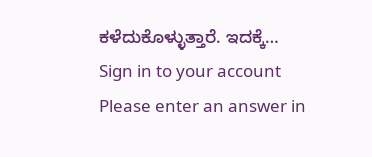ಕಳೆದುಕೊಳ್ಳುತ್ತಾರೆ. ಇದಕ್ಕೆ…
Sign in to your account
Please enter an answer in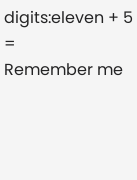digits:eleven + 5 =
Remember me